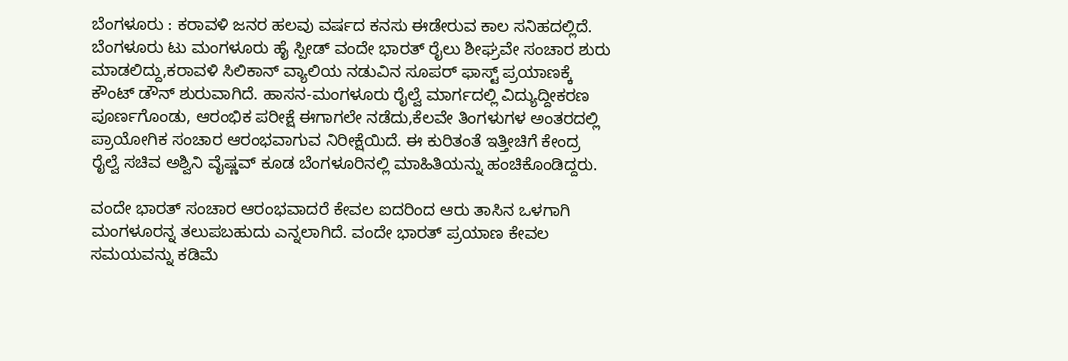ಬೆಂಗಳೂರು : ಕರಾವಳಿ ಜನರ ಹಲವು ವರ್ಷದ ಕನಸು ಈಡೇರುವ ಕಾಲ ಸನಿಹದಲ್ಲಿದೆ. ಬೆಂಗಳೂರು ಟು ಮಂಗಳೂರು ಹೈ ಸ್ಪೀಡ್ ವಂದೇ ಭಾರತ್ ರೈಲು ಶೀಘ್ರವೇ ಸಂಚಾರ ಶುರು ಮಾಡಲಿದ್ದು,ಕರಾವಳಿ ಸಿಲಿಕಾನ್ ವ್ಯಾಲಿಯ ನಡುವಿನ ಸೂಪರ್ ಫಾಸ್ಟ್ ಪ್ರಯಾಣಕ್ಕೆ ಕೌಂಟ್ ಡೌನ್ ಶುರುವಾಗಿದೆ. ಹಾಸನ-ಮಂಗಳೂರು ರೈಲ್ವೆ ಮಾರ್ಗದಲ್ಲಿ ವಿದ್ಯುದ್ದೀಕರಣ ಪೂರ್ಣಗೊಂಡು, ಆರಂಭಿಕ ಪರೀಕ್ಷೆ ಈಗಾಗಲೇ ನಡೆದು,ಕೆಲವೇ ತಿಂಗಳುಗಳ ಅಂತರದಲ್ಲಿ ಪ್ರಾಯೋಗಿಕ ಸಂಚಾರ ಆರಂಭವಾಗುವ ನಿರೀಕ್ಷೆಯಿದೆ. ಈ ಕುರಿತಂತೆ ಇತ್ತೀಚಿಗೆ ಕೇಂದ್ರ ರೈಲ್ವೆ ಸಚಿವ ಅಶ್ವಿನಿ ವೈಷ್ಣವ್ ಕೂಡ ಬೆಂಗಳೂರಿನಲ್ಲಿ ಮಾಹಿತಿಯನ್ನು ಹಂಚಿಕೊಂಡಿದ್ದರು.

ವಂದೇ ಭಾರತ್ ಸಂಚಾರ ಆರಂಭವಾದರೆ ಕೇವಲ ಐದರಿಂದ ಆರು ತಾಸಿನ ಒಳಗಾಗಿ ಮಂಗಳೂರನ್ನ ತಲುಪಬಹುದು ಎನ್ನಲಾಗಿದೆ. ವಂದೇ ಭಾರತ್ ಪ್ರಯಾಣ ಕೇವಲ ಸಮಯವನ್ನು ಕಡಿಮೆ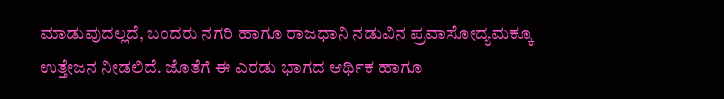ಮಾಡುವುದಲ್ಲದೆ, ಬಂದರು ನಗರಿ ಹಾಗೂ ರಾಜಧಾನಿ ನಡುವಿನ ಪ್ರವಾಸೋದ್ಯಮಕ್ಕೂ ಉತ್ತೇಜನ ನೀಡಲಿದೆ. ಜೊತೆಗೆ ಈ ಎರಡು ಭಾಗದ ಆರ್ಥಿಕ ಹಾಗೂ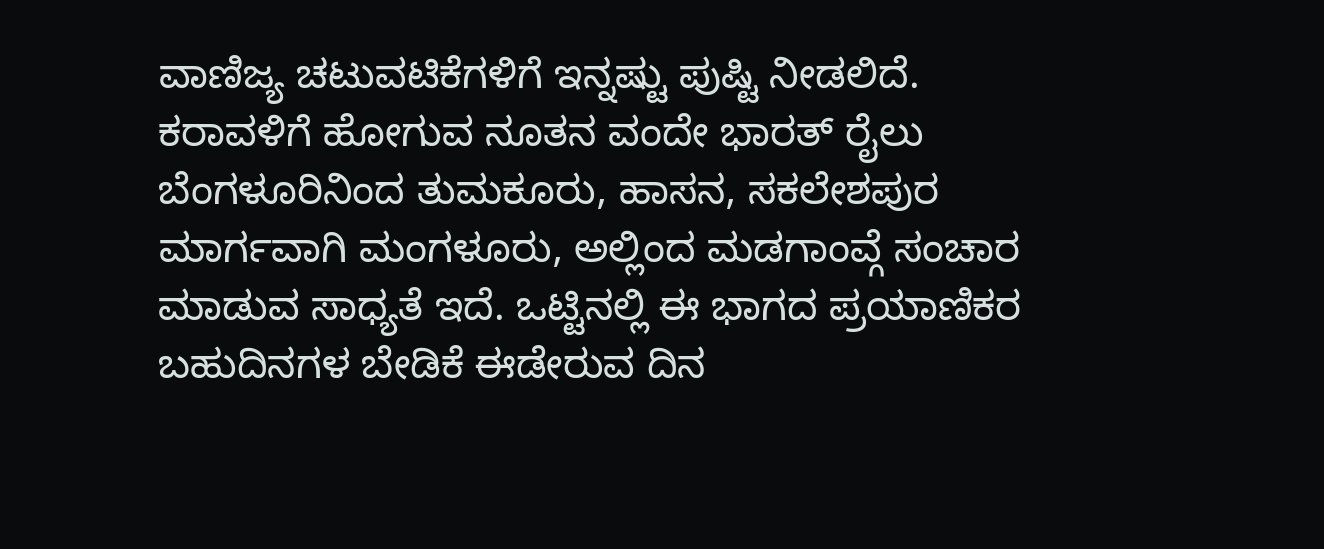ವಾಣಿಜ್ಯ ಚಟುವಟಿಕೆಗಳಿಗೆ ಇನ್ನಷ್ಟು ಪುಷ್ಟಿ ನೀಡಲಿದೆ.
ಕರಾವಳಿಗೆ ಹೋಗುವ ನೂತನ ವಂದೇ ಭಾರತ್ ರೈಲು ಬೆಂಗಳೂರಿನಿಂದ ತುಮಕೂರು, ಹಾಸನ, ಸಕಲೇಶಪುರ ಮಾರ್ಗವಾಗಿ ಮಂಗಳೂರು, ಅಲ್ಲಿಂದ ಮಡಗಾಂವ್ಗೆ ಸಂಚಾರ ಮಾಡುವ ಸಾಧ್ಯತೆ ಇದೆ. ಒಟ್ಟಿನಲ್ಲಿ ಈ ಭಾಗದ ಪ್ರಯಾಣಿಕರ ಬಹುದಿನಗಳ ಬೇಡಿಕೆ ಈಡೇರುವ ದಿನ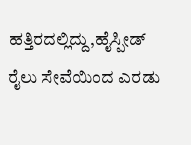ಹತ್ತಿರದಲ್ಲಿದ್ದು,ಹೈಸ್ಪೀಡ್ ರೈಲು ಸೇವೆಯಿಂದ ಎರಡು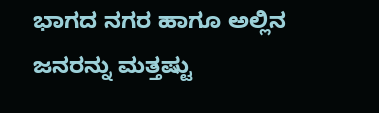ಭಾಗದ ನಗರ ಹಾಗೂ ಅಲ್ಲಿನ ಜನರನ್ನು ಮತ್ತಷ್ಟು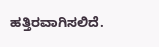ಹತ್ತಿರವಾಗಿಸಲಿದೆ.